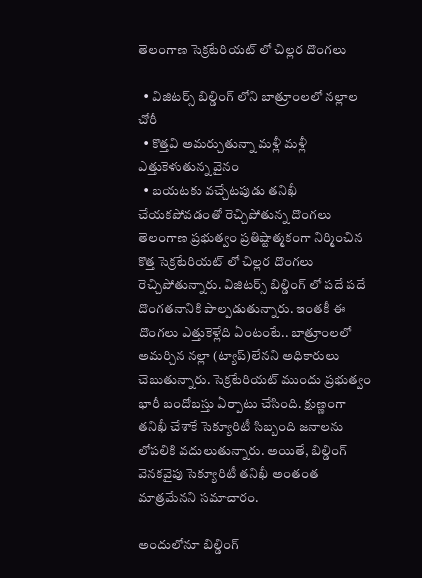తెలంగాణ సెక్రటేరియట్ లో చిల్లర దొంగలు

  • విజిటర్స్ బిల్డింగ్ లోని బాత్రూంలలో నల్లాల చోరీ
  • కొత్తవి అమర్చుతున్నా మళ్లీ మళ్లీ ఎత్తుకెళుతున్న వైనం
  • బయటకు వచ్చేటపుడు తనిఖీ చేయకపోవడంతో రెచ్చిపోతున్న దొంగలు
తెలంగాణ ప్రభుత్వం ప్రతిష్టాత్మకంగా నిర్మించిన కొత్త సెక్రటేరియట్ లో చిల్లర దొంగలు రెచ్చిపోతున్నారు. విజిటర్స్ బిల్డింగ్ లో పదే పదే దొంగతనానికి పాల్పడుతున్నారు. ఇంతకీ ఈ దొంగలు ఎత్తుకెళ్లేది ఏంటంటే.. బాత్రూంలలో అమర్చిన నల్లా (ట్యాప్)లేనని అధికారులు చెబుతున్నారు. సెక్రటేరియట్ ముందు ప్రభుత్వం భారీ బందోబస్తు ఏర్పాటు చేసింది. క్షుణ్ణంగా తనిఖీ చేశాకే సెక్యూరిటీ సిబ్బంది జనాలను లోపలికి వదులుతున్నారు. అయితే, బిల్డింగ్ వెనకవైపు సెక్యూరిటీ తనిఖీ అంతంత మాత్రమేనని సమాచారం.

అందులోనూ బిల్డింగ్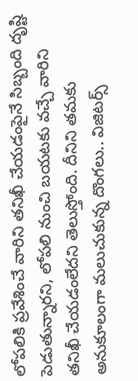లోపలికి ప్రవేశించే వారిని తనిఖీ చేయడంపైనే సిబ్బంది దృష్టి పెడుతున్నారని, లోపలి నుంచి బయటకు వచ్చే వారిని తనిఖీ చేయడంలేదని తెలుస్తోంది. దీనిని తమకు అనుకూలంగా మలుచుకున్న దొంగలు.. విజిటర్స్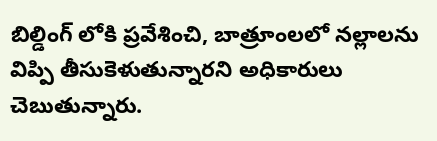బిల్డింగ్ లోకి ప్రవేశించి, బాత్రూంలలో నల్లాలను విప్పి తీసుకెళుతున్నారని అధికారులు చెబుతున్నారు.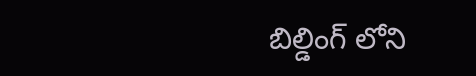బిల్డింగ్ లోని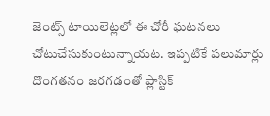జెంట్స్ టాయిలెట్లలో ఈ చోరీ ఘటనలు చోటుచేసుకుంటున్నాయట. ఇప్పటికే పలుమార్లు దొంగతనం జరగడంతో ప్లాస్టిక్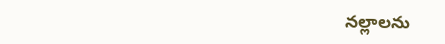నల్లాలను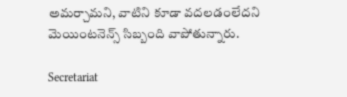అమర్చామని, వాటిని కూడా వదలడంలేదని మెయింటనెన్స్ సిబ్బంది వాపోతున్నారు.

Secretariat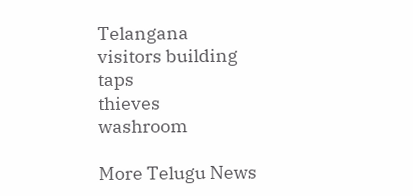Telangana
visitors building
taps
thieves
washroom

More Telugu News